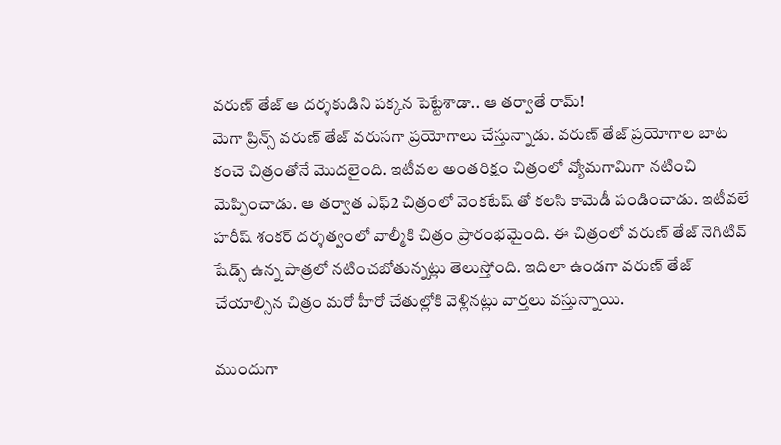వరుణ్ తేజ్ ఆ దర్శకుడిని పక్కన పెట్టేశాడా.. ఆ తర్వాతే రామ్!
మెగా ప్రిన్స్ వరుణ్ తేజ్ వరుసగా ప్రయోగాలు చేస్తున్నాడు. వరుణ్ తేజ్ ప్రయోగాల బాట కంచె చిత్రంతోనే మొదలైంది. ఇటీవల అంతరిక్షం చిత్రంలో వ్యోమగామిగా నటించి మెప్పించాడు. ఆ తర్వాత ఎఫ్2 చిత్రంలో వెంకటేష్ తో కలసి కామెడీ పండించాడు. ఇటీవలే హరీష్ శంకర్ దర్శత్వంలో వాల్మీకి చిత్రం ప్రారంభమైంది. ఈ చిత్రంలో వరుణ్ తేజ్ నెగిటివ్ షేడ్స్ ఉన్న పాత్రలో నటించబోతున్నట్లు తెలుస్తోంది. ఇదిలా ఉండగా వరుణ్ తేజ్ చేయాల్సిన చిత్రం మరో హీరో చేతుల్లోకి వెళ్లినట్లు వార్తలు వస్తున్నాయి.

ముందుగా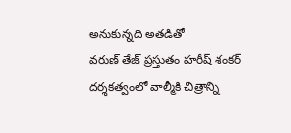అనుకున్నది అతడితో
వరుణ్ తేజ్ ప్రస్తుతం హరీష్ శంకర్ దర్శకత్వంలో వాల్మీకి చిత్రాన్ని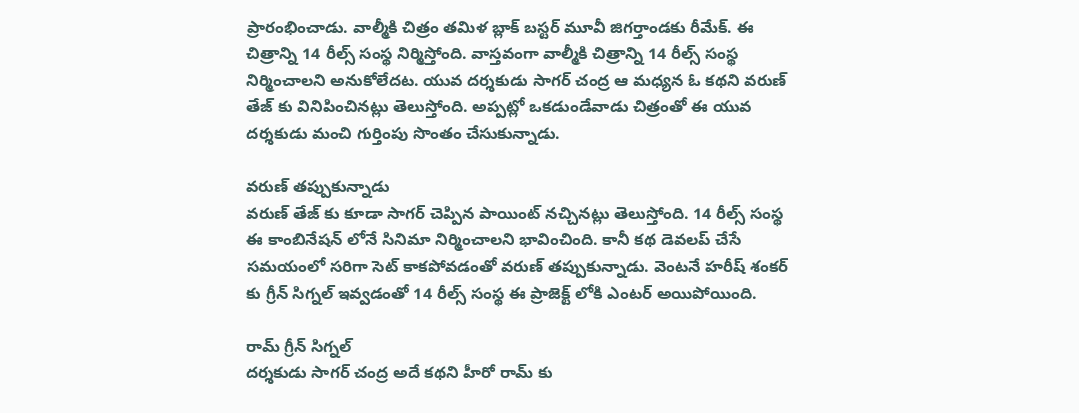ప్రారంభించాడు. వాల్మీకి చిత్రం తమిళ బ్లాక్ బస్టర్ మూవీ జిగర్తాండకు రీమేక్. ఈ చిత్రాన్ని 14 రీల్స్ సంస్థ నిర్మిస్తోంది. వాస్తవంగా వాల్మీకి చిత్రాన్ని 14 రీల్స్ సంస్థ నిర్మించాలని అనుకోలేదట. యువ దర్శకుడు సాగర్ చంద్ర ఆ మధ్యన ఓ కథని వరుణ్ తేజ్ కు వినిపించినట్లు తెలుస్తోంది. అప్పట్లో ఒకడుండేవాడు చిత్రంతో ఈ యువ దర్శకుడు మంచి గుర్తింపు సొంతం చేసుకున్నాడు.

వరుణ్ తప్పుకున్నాడు
వరుణ్ తేజ్ కు కూడా సాగర్ చెప్పిన పాయింట్ నచ్చినట్లు తెలుస్తోంది. 14 రీల్స్ సంస్థ ఈ కాంబినేషన్ లోనే సినిమా నిర్మించాలని భావించింది. కానీ కథ డెవలప్ చేసే సమయంలో సరిగా సెట్ కాకపోవడంతో వరుణ్ తప్పుకున్నాడు. వెంటనే హరీష్ శంకర్ కు గ్రీన్ సిగ్నల్ ఇవ్వడంతో 14 రీల్స్ సంస్థ ఈ ప్రాజెక్ట్ లోకి ఎంటర్ అయిపోయింది.

రామ్ గ్రీన్ సిగ్నల్
దర్శకుడు సాగర్ చంద్ర అదే కథని హీరో రామ్ కు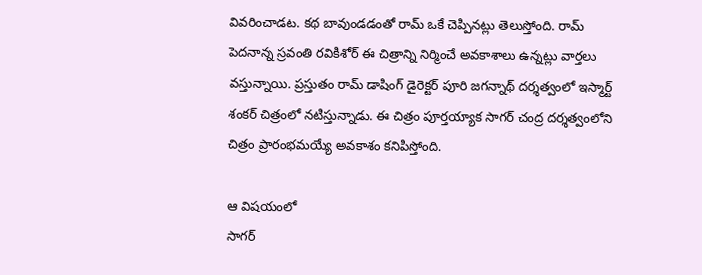వివరించాడట. కథ బావుండడంతో రామ్ ఒకే చెప్పినట్లు తెలుస్తోంది. రామ్ పెదనాన్న స్రవంతి రవికిశోర్ ఈ చిత్రాన్ని నిర్మించే అవకాశాలు ఉన్నట్లు వార్తలు వస్తున్నాయి. ప్రస్తుతం రామ్ డాషింగ్ డైరెక్టర్ పూరి జగన్నాథ్ దర్శత్వంలో ఇస్మార్ట్ శంకర్ చిత్రంలో నటిస్తున్నాడు. ఈ చిత్రం పూర్తయ్యాక సాగర్ చంద్ర దర్శత్వంలోని చిత్రం ప్రారంభమయ్యే అవకాశం కనిపిస్తోంది.

ఆ విషయంలో
సాగర్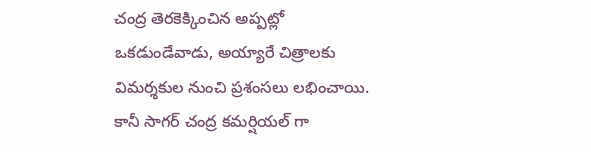చంద్ర తెరకెక్కించిన అప్పట్లో ఒకడుండేవాడు, అయ్యారే చిత్రాలకు విమర్శకుల నుంచి ప్రశంసలు లభించాయి. కానీ సాగర్ చంద్ర కమర్షియల్ గా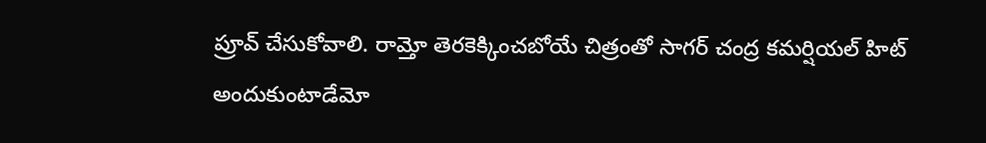ప్రూవ్ చేసుకోవాలి. రామ్తో తెరకెక్కించబోయే చిత్రంతో సాగర్ చంద్ర కమర్షియల్ హిట్ అందుకుంటాడేమో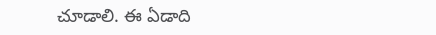చూడాలి. ఈ ఏడాది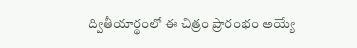ద్వితీయార్థంలో ఈ చిత్రం ప్రారంభం అయ్యే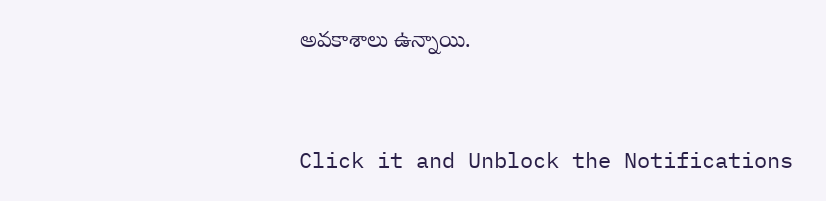అవకాశాలు ఉన్నాయి.


Click it and Unblock the Notifications